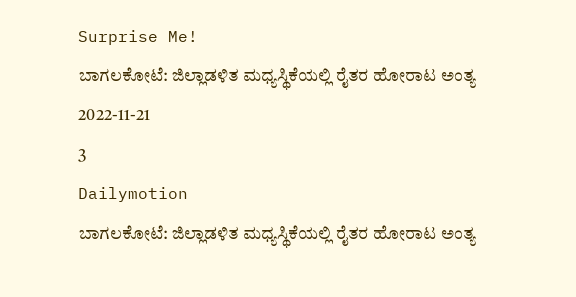Surprise Me!
ಬಾಗಲಕೋಟೆ: ಜಿಲ್ಲಾಡಳಿತ ಮಧ್ಯಸ್ಥಿಕೆಯಲ್ಲಿ ರೈತರ ಹೋರಾಟ ಅಂತ್ಯ
2022-11-21
3
Dailymotion
ಬಾಗಲಕೋಟೆ: ಜಿಲ್ಲಾಡಳಿತ ಮಧ್ಯಸ್ಥಿಕೆಯಲ್ಲಿ ರೈತರ ಹೋರಾಟ ಅಂತ್ಯ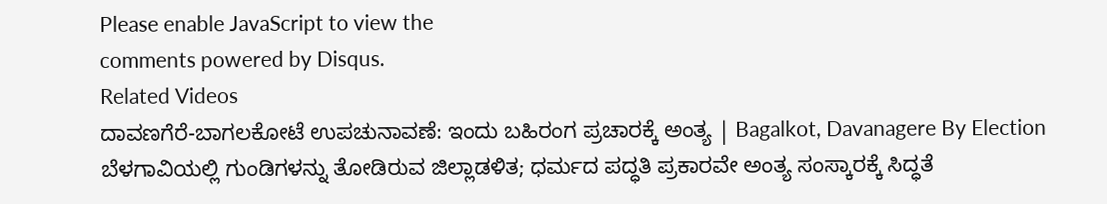Please enable JavaScript to view the
comments powered by Disqus.
Related Videos
ದಾವಣಗೆರೆ-ಬಾಗಲಕೋಟೆ ಉಪಚುನಾವಣೆ: ಇಂದು ಬಹಿರಂಗ ಪ್ರಚಾರಕ್ಕೆ ಅಂತ್ಯ | Bagalkot, Davanagere By Election
ಬೆಳಗಾವಿಯಲ್ಲಿ ಗುಂಡಿಗಳನ್ನು ತೋಡಿರುವ ಜಿಲ್ಲಾಡಳಿತ; ಧರ್ಮದ ಪದ್ಧತಿ ಪ್ರಕಾರವೇ ಅಂತ್ಯ ಸಂಸ್ಕಾರಕ್ಕೆ ಸಿದ್ಧತೆ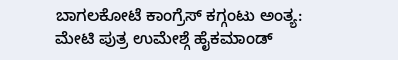ಬಾಗಲಕೋಟೆ ಕಾಂಗ್ರೆಸ್ ಕಗ್ಗಂಟು ಅಂತ್ಯ: ಮೇಟಿ ಪುತ್ರ ಉಮೇಶ್ಗೆ ಹೈಕಮಾಂಡ್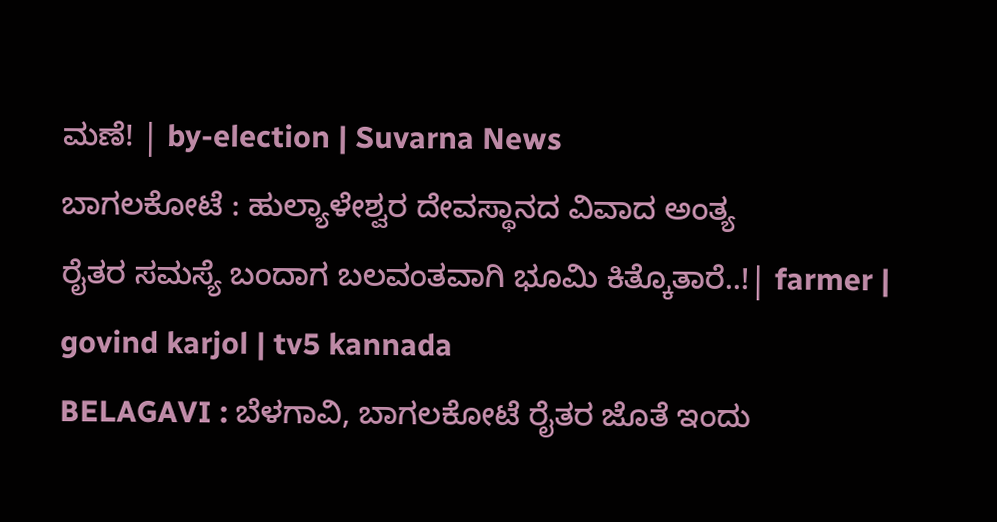ಮಣೆ! | by-election | Suvarna News
ಬಾಗಲಕೋಟೆ : ಹುಲ್ಯಾಳೇಶ್ವರ ದೇವಸ್ಥಾನದ ವಿವಾದ ಅಂತ್ಯ
ರೈತರ ಸಮಸ್ಯೆ ಬಂದಾಗ ಬಲವಂತವಾಗಿ ಭೂಮಿ ಕಿತ್ಕೊತಾರೆ..!| farmer | govind karjol | tv5 kannada
BELAGAVI : ಬೆಳಗಾವಿ, ಬಾಗಲಕೋಟೆ ರೈತರ ಜೊತೆ ಇಂದು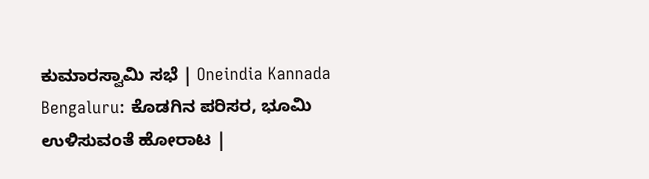ಕುಮಾರಸ್ವಾಮಿ ಸಭೆ | Oneindia Kannada
Bengaluru: ಕೊಡಗಿನ ಪರಿಸರ, ಭೂಮಿ ಉಳಿಸುವಂತೆ ಹೋರಾಟ |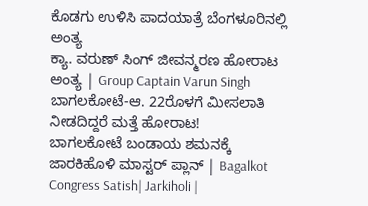ಕೊಡಗು ಉಳಿಸಿ ಪಾದಯಾತ್ರೆ ಬೆಂಗಳೂರಿನಲ್ಲಿ ಅಂತ್ಯ
ಕ್ಯಾ. ವರುಣ್ ಸಿಂಗ್ ಜೀವನ್ಮರಣ ಹೋರಾಟ ಅಂತ್ಯ | Group Captain Varun Singh
ಬಾಗಲಕೋಟೆ-ಆ. 22ರೊಳಗೆ ಮೀಸಲಾತಿ ನೀಡದಿದ್ದರೆ ಮತ್ತೆ ಹೋರಾಟ!
ಬಾಗಲಕೋಟೆ ಬಂಡಾಯ ಶಮನಕ್ಕೆ ಜಾರಕಿಹೊಳಿ ಮಾಸ್ಟರ್ ಪ್ಲಾನ್ | Bagalkot Congress Satish| Jarkiholi |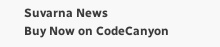Suvarna News
Buy Now on CodeCanyon